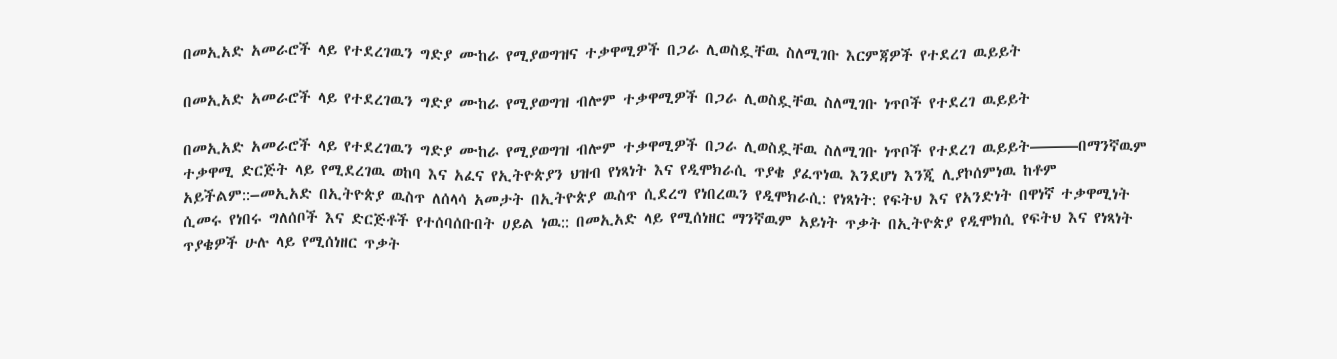በመኢአድ አመራሮች ላይ የተደረገዉን ግድያ ሙከራ የሚያወግዝና ተቃዋሚዎች በጋራ ሊወስዷቸዉ ስለሚገቡ እርምጃዎች የተደረገ ዉይይት

በመኢአድ አመራሮች ላይ የተደረገዉን ግድያ ሙከራ የሚያወግዝ ብሎም ተቃዋሚዎች በጋራ ሊወስዷቸዉ ስለሚገቡ ነጥቦች የተደረገ ዉይይት

በመኢአድ አመራሮች ላይ የተደረገዉን ግድያ ሙከራ የሚያወግዝ ብሎም ተቃዋሚዎች በጋራ ሊወስዷቸዉ ስለሚገቡ ነጥቦች የተደረገ ዉይይት———በማንኛዉም ተቃዋሚ ድርጅት ላይ የሚደረገዉ ወከባ እና አፈና የኢትዮጵያን ህዝብ የነጻነት እና የዲሞክራሲ ጥያቄ ያፈጥነዉ እንደሆነ እንጂ ሊያኮሰምነዉ ከቶም አይችልም::–መኢአድ በኢትዮጵያ ዉስጥ ለሰላሳ አመታት በኢትዮጵያ ዉስጥ ሲደረግ የነበረዉን የዲሞክራሲ: የነጻነት: የፍትህ እና የአንድነት በዋነኛ ተቃዋሚነት ሲመሩ የነበሩ ግለሰቦች እና ድርጅቶች የተሰባሰቡበት ሀይል ነዉ:: በመኢአድ ላይ የሚሰነዘር ማንኛዉም አይነት ጥቃት በኢትዮጵያ የዲሞክሲ የፍትህ እና የነጻነት ጥያቄዎች ሁሉ ላይ የሚሰነዘር ጥቃት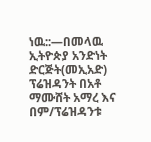ነዉ::—በመላዉ ኢትዮጵያ አንድነት ድርጅት(መኢአድ) ፕሬዝዳንት በአቶ ማሙሸት አማረ እና በም/ፕሬዝዳንቱ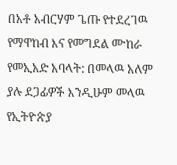በአቶ አብርሃም ጌጡ የተደረገዉ የማዋከብ እና የመግደል ሙከራ የመኢአድ አባላት: በመላዉ አለም ያሉ ደጋፊዎች እንዲሁም መላዉ የኢትዮጵያ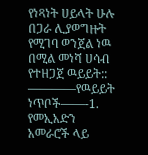የነጻነት ሀይላት ሁሉ በጋራ ሊያወግዙት የሚገባ ወንጀል ነዉ በሚል መነሻ ሀሳብ የተዘጋጀ ዉይይት:: ————የዉይይት ነጥቦች——-1. የመኢአድን አመራሮች ላይ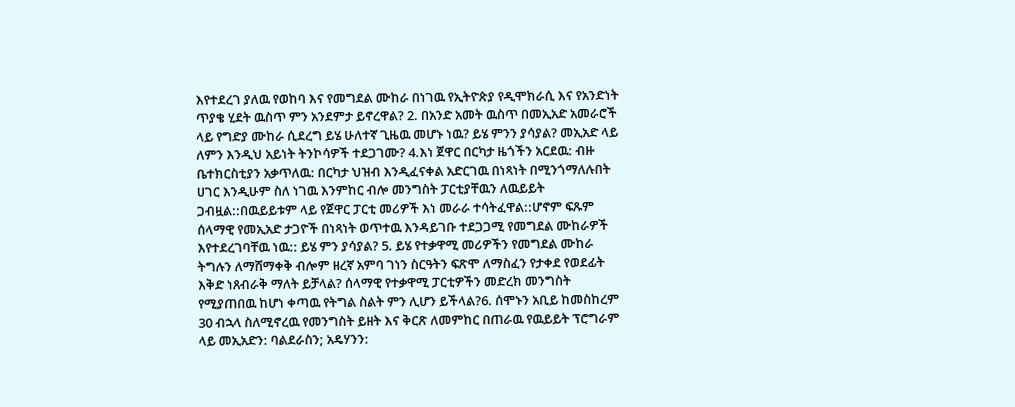እየተደረገ ያለዉ የወከባ እና የመግደል ሙከራ በነገዉ የኢትዮጵያ የዲሞክራሲ እና የአንድነት ጥያቄ ሂደት ዉስጥ ምን አንደምታ ይኖረዋል? 2. በአንድ አመት ዉስጥ በመኢአድ አመራሮች ላይ የግድያ ሙከራ ሲደረግ ይሄ ሁለተኛ ጊዜዉ መሆኑ ነዉ? ይሄ ምንን ያሳያል? መኢአድ ላይ ለምን እንዲህ አይነት ትንኮሳዎች ተደጋገሙ? 4.እነ ጀዋር በርካታ ዜጎችን አርደዉ: ብዙ ቤተክርስቲያን አቃጥለዉ: በርካታ ህዝብ እንዲፈናቀል አድርገዉ በነጻነት በሚንጎማለሉበት ሀገር እንዲሁም ስለ ነገዉ እንምከር ብሎ መንግስት ፓርቲያቸዉን ለዉይይት ጋብዟል::በዉይይቱም ላይ የጀዋር ፓርቲ መሪዎች እነ መራራ ተሳትፈዋል::ሆኖም ፍጹም ሰላማዊ የመኢአድ ታጋዮች በነጻነት ወጥተዉ እንዳይገቡ ተደጋጋሚ የመግደል ሙከራዎች እየተደረገባቸዉ ነዉ:: ይሄ ምን ያሳያል? 5. ይሄ የተቃዋሚ መሪዎችን የመግደል ሙከራ ትግሉን ለማሸማቀቅ ብሎም ዘረኛ አምባ ገነን ስርዓትን ፍጽሞ ለማስፈን የታቀደ የወደፊት እቅድ ነጸብራቅ ማለት ይቻላል? ሰላማዊ የተቃዋሚ ፓርቲዎችን መድረክ መንግስት የሚያጠበዉ ከሆነ ቀጣዉ የትግል ስልት ምን ሊሆን ይችላል?6. ሰሞኑን አቢይ ከመስከረም 30 ብኋላ ስለሚኖረዉ የመንግስት ይዘት እና ቅርጽ ለመምከር በጠራዉ የዉይይት ፕሮግራም ላይ መኢአድን: ባልደራስን; አዴሃንን: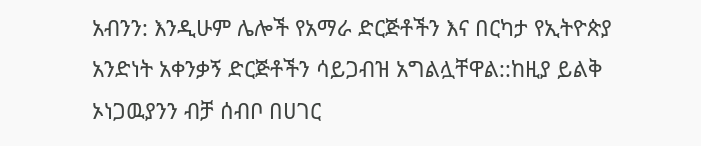አብንን: እንዲሁም ሌሎች የአማራ ድርጅቶችን እና በርካታ የኢትዮጵያ አንድነት አቀንቃኝ ድርጅቶችን ሳይጋብዝ አግልሏቸዋል::ከዚያ ይልቅ ኦነጋዉያንን ብቻ ሰብቦ በሀገር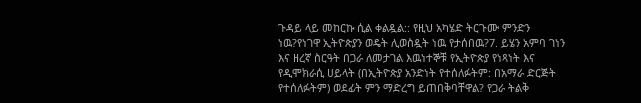ጉዳይ ላይ መከርኩ ሲል ቀልዷል:: የዚህ አካሄድ ትርጉሙ ምንድን ነዉ?የነገዋ ኢትዮጵያን ወዴት ሊወስዷት ነዉ የታሰበዉ?7. ይሄን አምባ ገነን እና ዘረኛ ስርዓት በጋራ ለመታገል እዉነተኞቹ የኢትዮጵያ የነጻነት እና የዲሞክራሲ ሀይላት (በኢትዮጵያ አንድነት የተሰለፉትም: በአማራ ድርጅት የተሰለፉትም) ወደፊት ምን ማድረግ ይጠበቅባቸዋል? የጋራ ትልቅ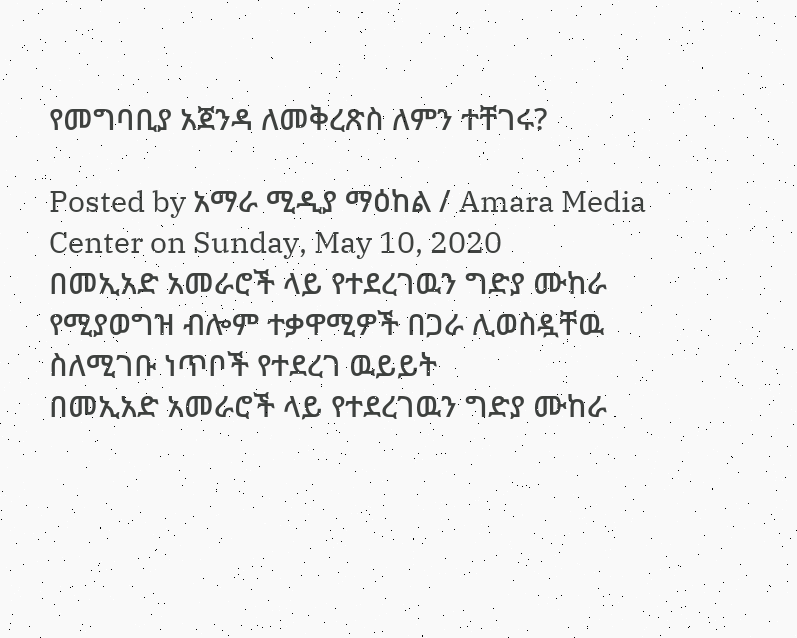የመግባቢያ አጀንዳ ለመቅረጽስ ለምን ተቸገሩ?

Posted by አማራ ሚዲያ ማዕከል / Amara Media Center on Sunday, May 10, 2020
በመኢአድ አመራሮች ላይ የተደረገዉን ግድያ ሙከራ የሚያወግዝ ብሎም ተቃዋሚዎች በጋራ ሊወስዷቸዉ ስለሚገቡ ነጥቦች የተደረገ ዉይይት
በመኢአድ አመራሮች ላይ የተደረገዉን ግድያ ሙከራ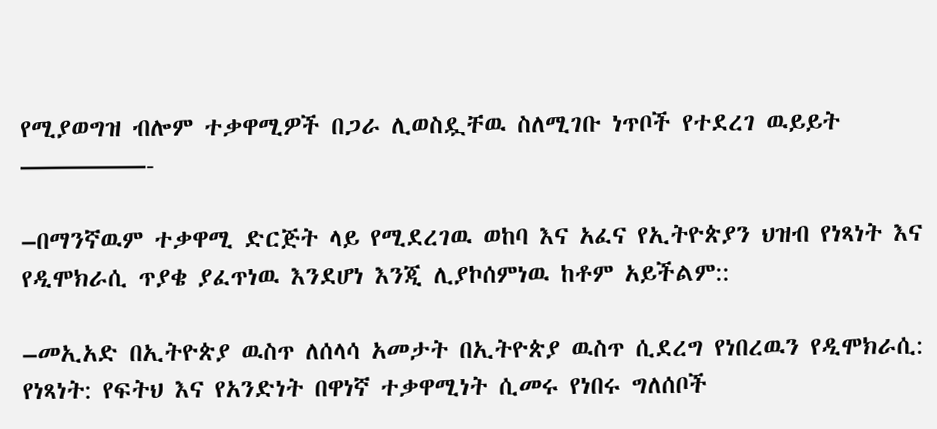የሚያወግዝ ብሎም ተቃዋሚዎች በጋራ ሊወስዷቸዉ ስለሚገቡ ነጥቦች የተደረገ ዉይይት
—————-

–በማንኛዉም ተቃዋሚ ድርጅት ላይ የሚደረገዉ ወከባ እና አፈና የኢትዮጵያን ህዝብ የነጻነት እና የዲሞክራሲ ጥያቄ ያፈጥነዉ እንደሆነ እንጂ ሊያኮሰምነዉ ከቶም አይችልም::

–መኢአድ በኢትዮጵያ ዉስጥ ለሰላሳ አመታት በኢትዮጵያ ዉስጥ ሲደረግ የነበረዉን የዲሞክራሲ: የነጻነት: የፍትህ እና የአንድነት በዋነኛ ተቃዋሚነት ሲመሩ የነበሩ ግለሰቦች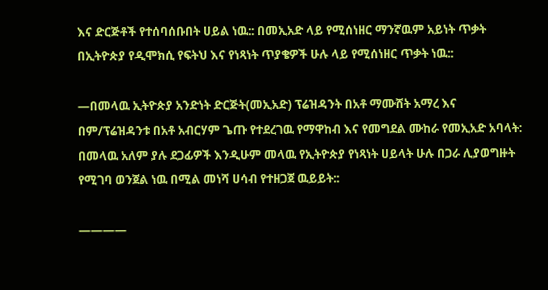እና ድርጅቶች የተሰባሰቡበት ሀይል ነዉ:: በመኢአድ ላይ የሚሰነዘር ማንኛዉም አይነት ጥቃት በኢትዮጵያ የዲሞክሲ የፍትህ እና የነጻነት ጥያቄዎች ሁሉ ላይ የሚሰነዘር ጥቃት ነዉ::

—በመላዉ ኢትዮጵያ አንድነት ድርጅት(መኢአድ) ፕሬዝዳንት በአቶ ማሙሸት አማረ እና በም/ፕሬዝዳንቱ በአቶ አብርሃም ጌጡ የተደረገዉ የማዋከብ እና የመግደል ሙከራ የመኢአድ አባላት: በመላዉ አለም ያሉ ደጋፊዎች እንዲሁም መላዉ የኢትዮጵያ የነጻነት ሀይላት ሁሉ በጋራ ሊያወግዙት የሚገባ ወንጀል ነዉ በሚል መነሻ ሀሳብ የተዘጋጀ ዉይይት::

————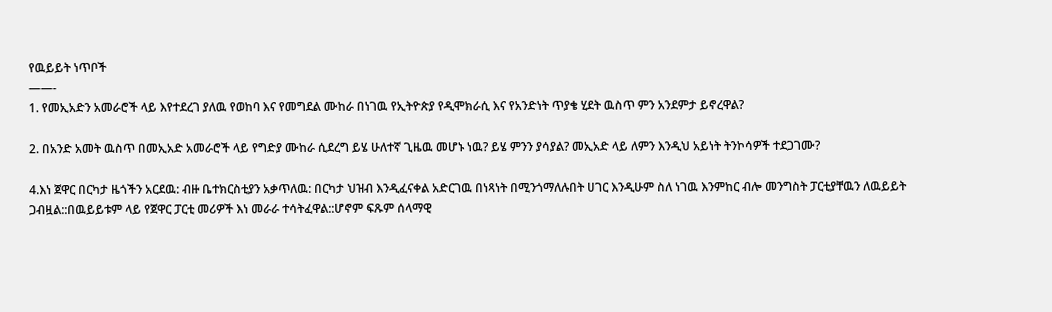የዉይይት ነጥቦች
——-
1. የመኢአድን አመራሮች ላይ እየተደረገ ያለዉ የወከባ እና የመግደል ሙከራ በነገዉ የኢትዮጵያ የዲሞክራሲ እና የአንድነት ጥያቄ ሂደት ዉስጥ ምን አንደምታ ይኖረዋል?

2. በአንድ አመት ዉስጥ በመኢአድ አመራሮች ላይ የግድያ ሙከራ ሲደረግ ይሄ ሁለተኛ ጊዜዉ መሆኑ ነዉ? ይሄ ምንን ያሳያል? መኢአድ ላይ ለምን እንዲህ አይነት ትንኮሳዎች ተደጋገሙ?

4.እነ ጀዋር በርካታ ዜጎችን አርደዉ: ብዙ ቤተክርስቲያን አቃጥለዉ: በርካታ ህዝብ እንዲፈናቀል አድርገዉ በነጻነት በሚንጎማለሉበት ሀገር እንዲሁም ስለ ነገዉ እንምከር ብሎ መንግስት ፓርቲያቸዉን ለዉይይት ጋብዟል::በዉይይቱም ላይ የጀዋር ፓርቲ መሪዎች እነ መራራ ተሳትፈዋል::ሆኖም ፍጹም ሰላማዊ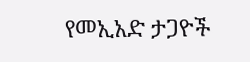የመኢአድ ታጋዮች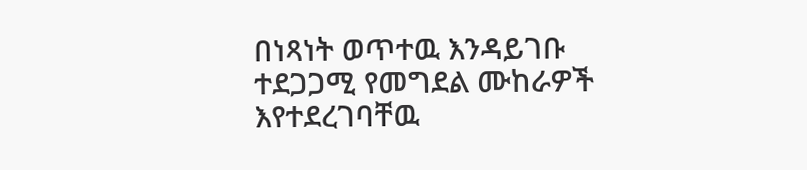በነጻነት ወጥተዉ እንዳይገቡ ተደጋጋሚ የመግደል ሙከራዎች እየተደረገባቸዉ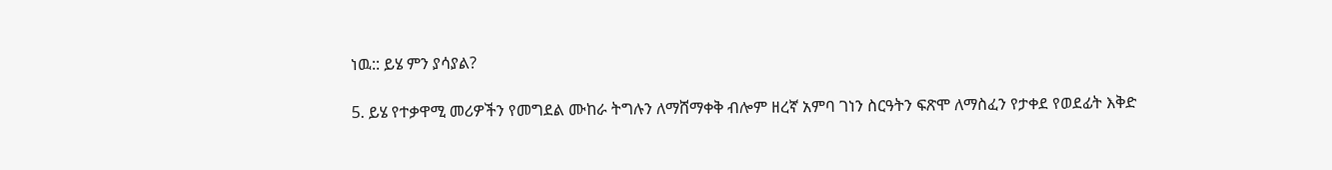ነዉ:: ይሄ ምን ያሳያል?

5. ይሄ የተቃዋሚ መሪዎችን የመግደል ሙከራ ትግሉን ለማሸማቀቅ ብሎም ዘረኛ አምባ ገነን ስርዓትን ፍጽሞ ለማስፈን የታቀደ የወደፊት እቅድ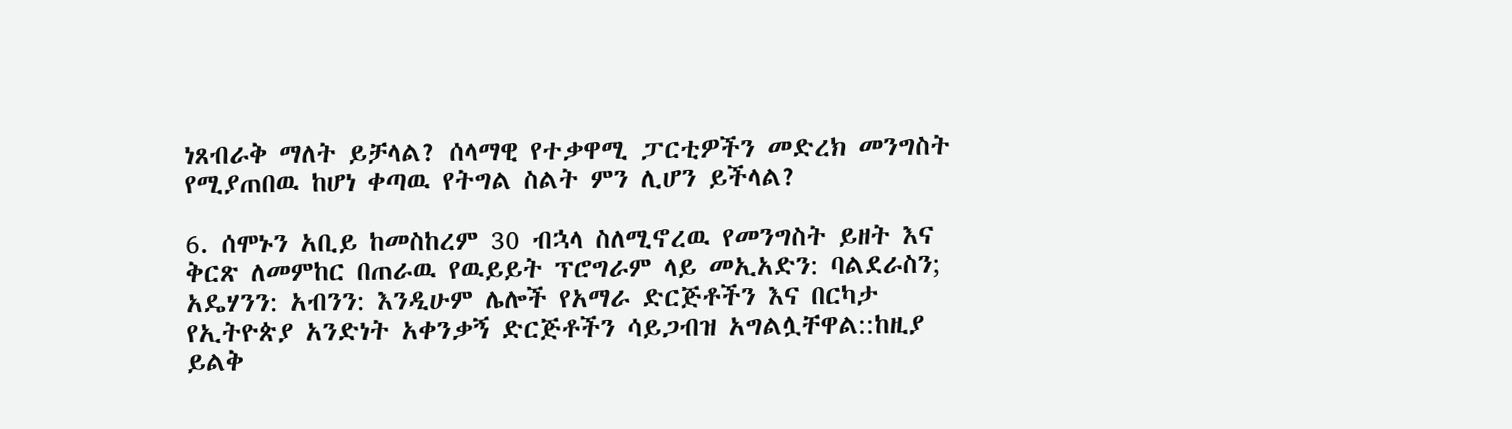ነጸብራቅ ማለት ይቻላል? ሰላማዊ የተቃዋሚ ፓርቲዎችን መድረክ መንግስት የሚያጠበዉ ከሆነ ቀጣዉ የትግል ስልት ምን ሊሆን ይችላል?

6. ሰሞኑን አቢይ ከመስከረም 30 ብኋላ ስለሚኖረዉ የመንግስት ይዘት እና ቅርጽ ለመምከር በጠራዉ የዉይይት ፕሮግራም ላይ መኢአድን: ባልደራስን; አዴሃንን: አብንን: እንዲሁም ሌሎች የአማራ ድርጅቶችን እና በርካታ የኢትዮጵያ አንድነት አቀንቃኝ ድርጅቶችን ሳይጋብዝ አግልሏቸዋል::ከዚያ ይልቅ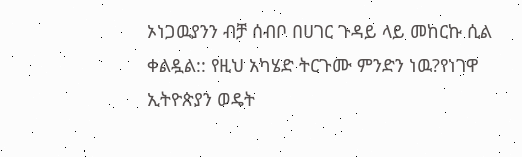ኦነጋዉያንን ብቻ ሰብቦ በሀገር ጉዳይ ላይ መከርኩ ሲል ቀልዷል:: የዚህ አካሄድ ትርጉሙ ምንድን ነዉ?የነገዋ ኢትዮጵያን ወዴት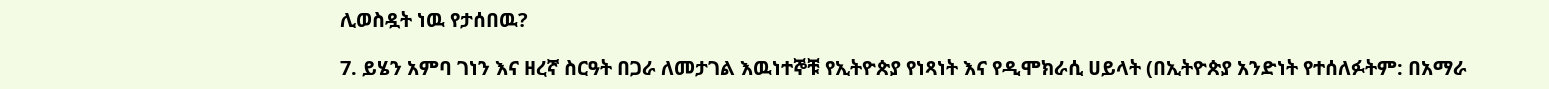ሊወስዷት ነዉ የታሰበዉ?

7. ይሄን አምባ ገነን እና ዘረኛ ስርዓት በጋራ ለመታገል እዉነተኞቹ የኢትዮጵያ የነጻነት እና የዲሞክራሲ ሀይላት (በኢትዮጵያ አንድነት የተሰለፉትም: በአማራ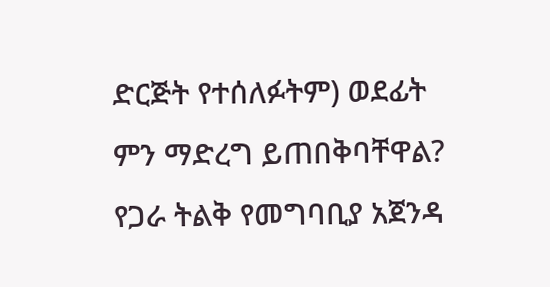ድርጅት የተሰለፉትም) ወደፊት ምን ማድረግ ይጠበቅባቸዋል? የጋራ ትልቅ የመግባቢያ አጀንዳ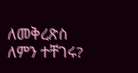ለመቅረጽስ ለምን ተቸገሩ?